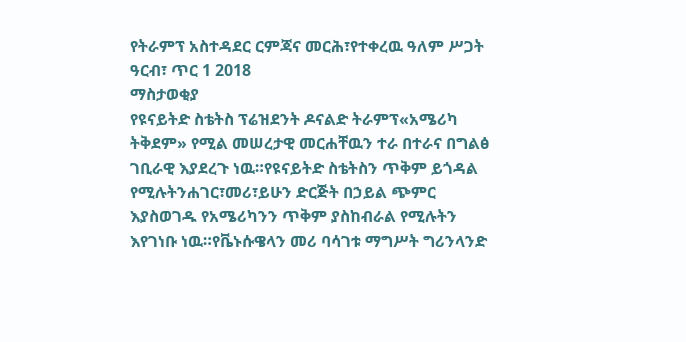የትራምፕ አስተዳደር ርምጃና መርሕ፣የተቀረዉ ዓለም ሥጋት
ዓርብ፣ ጥር 1 2018
ማስታወቂያ
የዩናይትድ ስቴትስ ፕሬዝደንት ዶናልድ ትራምፕ«አሜሪካ ትቅደም» የሚል መሠረታዊ መርሐቸዉን ተራ በተራና በግልፅ ገቢራዊ እያደረጉ ነዉ።የዩናይትድ ስቴትስን ጥቅም ይጎዳል የሚሉትንሐገር፣መሪ፣ይሁን ድርጅት በኃይል ጭምር እያስወገዱ የአሜሪካንን ጥቅም ያስከብራል የሚሉትን እየገነቡ ነዉ።የቬኑሱዌላን መሪ ባሳገቱ ማግሥት ግሪንላንድ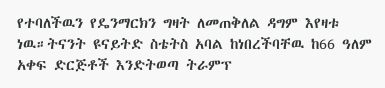የተባለችዉን የዴንማርክን ግዛት ለመጠቅለል ዳግም እየዛቱ ነዉ።ትናንት ዩናይትድ ስቴትስ አባል ከነበረችባቸዉ ከ66 ዓለም አቀፍ ድርጅቶች እንድትወጣ ትራምፕ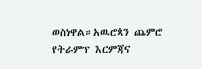ወስነዋል።አዉሮጳን ጨምሮ የትራምፕ እርምጃና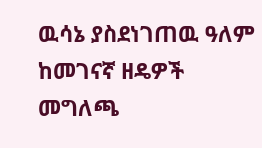ዉሳኔ ያስደነገጠዉ ዓለም ከመገናኛ ዘዴዎች መግለጫ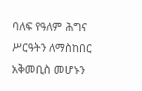ባለፍ የዓለም ሕግና ሥርዓትን ለማስከበር አቅመቢስ መሆኑን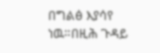በግልፅ እያሳየ ነዉ።በዚሕ ጉዳይ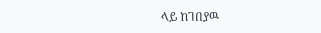ላይ ከገበያዉ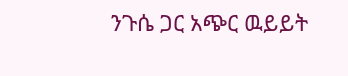ንጉሴ ጋር አጭር ዉይይት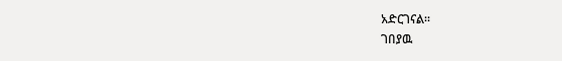አድርገናል።
ገበያዉ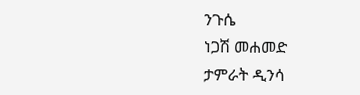ንጉሴ
ነጋሽ መሐመድ
ታምራት ዲንሳ